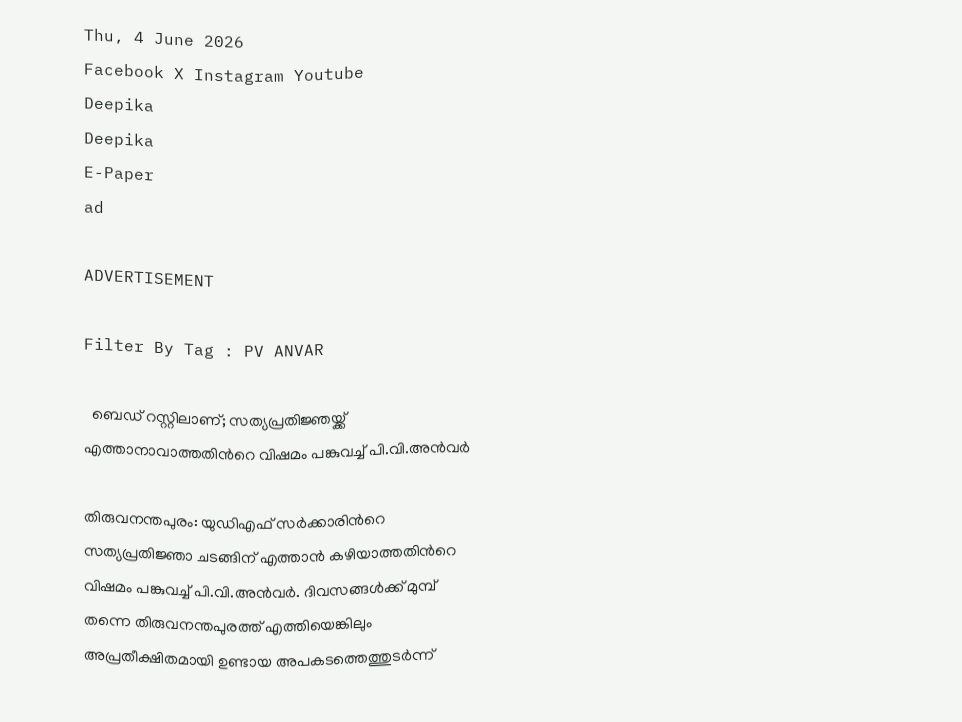Thu, 4 June 2026
Facebook X Instagram Youtube
Deepika
Deepika
E-Paper
ad

ADVERTISEMENT

Filter By Tag : PV ANVAR

  ബെഡ് റസ്റ്റിലാണ്; സത്യപ്രതിജ്ഞയ്ക്ക് എത്താനാവാത്തതിന്‍റെ വിഷമം പങ്കുവച്ച് പി.വി.അൻവർ

തിരുവനന്തപുരം: യുഡിഎഫ് സർക്കാരിന്‍റെ സത്യപ്രതിജ്ഞാ ചടങ്ങിന് എത്താൻ കഴിയാത്തതിന്‍റെ വിഷമം പങ്കുവച്ച് പി.വി.അൻവർ. ദിവസങ്ങൾക്ക് മുമ്പ് തന്നെ തിരുവനന്തപുരത്ത് എത്തിയെങ്കിലും അപ്രതീക്ഷിതമായി ഉണ്ടായ അപകടത്തെത്തുടർന്ന്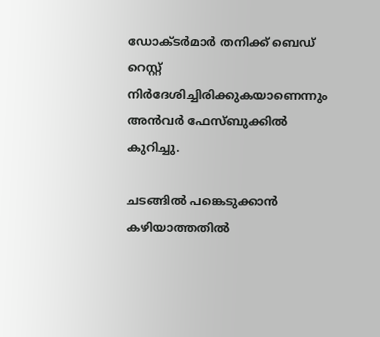ഡോക്‌ടർമാർ തനിക്ക് ബെഡ് റെസ്റ്റ് നിർദേശിച്ചിരിക്കുകയാണെന്നും അൻവർ ഫേസ്ബുക്കിൽ കുറിച്ചു.

ചടങ്ങിൽ പങ്കെടുക്കാൻ കഴിയാത്തതിൽ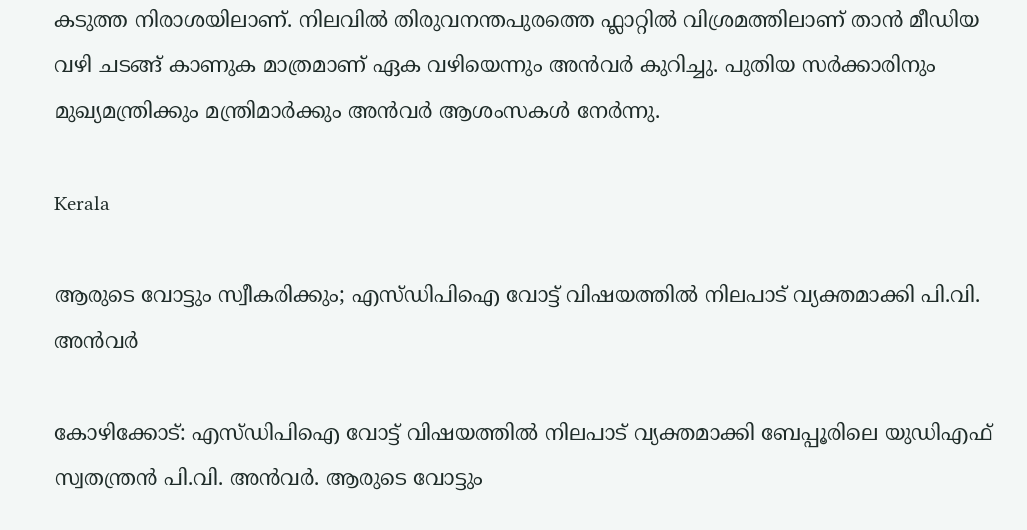കടുത്ത നിരാശയിലാണ്. നിലവിൽ തിരുവനന്തപുരത്തെ ഫ്ലാറ്റിൽ വിശ്രമത്തിലാണ് താൻ മീഡിയ വഴി ചടങ്ങ് കാണുക മാത്രമാണ് ഏക വഴിയെന്നും അൻവർ കുറിച്ചു. പുതിയ സർക്കാരിനും മുഖ്യമന്ത്രിക്കും മന്ത്രിമാർക്കും അൻവർ ആശംസകൾ നേർന്നു.

Kerala

ആരുടെ വോട്ടും സ്വീകരിക്കും; എസ്ഡിപിഐ വോട്ട് വിഷയത്തിൽ നിലപാട് വ്യക്തമാക്കി പി.വി. അൻവർ

കോഴിക്കോട്: എസ്ഡിപിഐ വോട്ട് വിഷയത്തിൽ നിലപാട് വ്യക്തമാക്കി ബേപ്പൂരിലെ യുഡിഎഫ് സ്വതന്ത്രൻ‌ പി.വി. അൻവർ. ആരുടെ വോട്ടും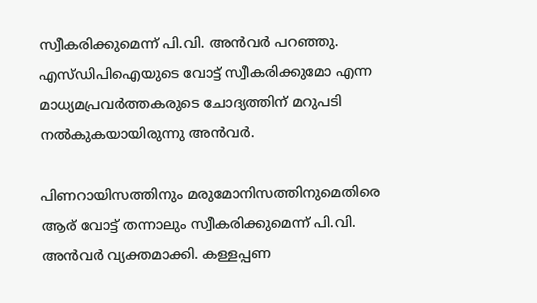സ്വീകരിക്കുമെന്ന് പി.വി. അൻവർ പറഞ്ഞു. എസ്ഡിപിഐയുടെ വോട്ട് സ്വീകരിക്കുമോ എന്ന മാധ്യമപ്രവർത്തകരുടെ ചോദ്യത്തിന് മറുപടി നൽകുകയായിരുന്നു അൻവർ.

പിണറായിസത്തിനും മരുമോനിസത്തിനുമെതിരെ ആര് വോട്ട് തന്നാലും സ്വീകരിക്കുമെന്ന് പി.വി. അൻവർ വ്യക്തമാക്കി. കള്ളപ്പണ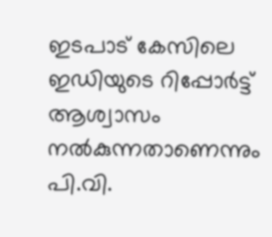ഇടപാട് കേസിലെ ഇഡിയുടെ റിപ്പോർട്ട് ആശ്വാസം നൽകുന്നതാണെന്നും പി.വി.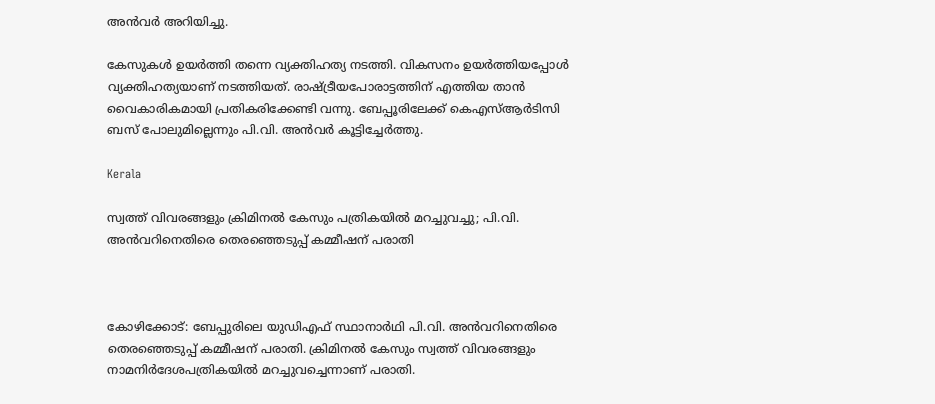അൻവർ അറിയിച്ചു.

കേസുകൾ ഉയർത്തി തന്നെ വ്യക്തിഹത്യ നടത്തി. വികസനം ഉയർത്തിയപ്പോൾ വ്യക്തിഹത്യയാണ് നടത്തിയത്. രാഷ്ട്രീയപോരാട്ടത്തിന് എത്തിയ താൻ വൈകാരികമായി പ്രതികരിക്കേണ്ടി വന്നു. ബേപ്പൂരിലേക്ക് കെഎസ്ആർടിസി ബസ് പോലുമില്ലെന്നും പി.വി. അൻവർ കൂട്ടിച്ചേർത്തു.

Kerala

സ്വത്ത് വിവരങ്ങളും ക്രിമിനല്‍ കേസും പത്രികയിൽ മറച്ചുവച്ചു; പി.വി. അന്‍വറിനെതിരെ തെരഞ്ഞെടുപ്പ് കമ്മീഷന് പരാതി



കോഴിക്കോട്: ബേപ്പുരിലെ യുഡിഎഫ് സ്ഥാനാർഥി പി.വി. അന്‍വറിനെതിരെ തെരഞ്ഞെടുപ്പ് കമ്മീഷന് പരാതി. ക്രിമിനല്‍ കേസും സ്വത്ത് വിവരങ്ങളും നാമനിർദേശപത്രികയിൽ മറച്ചുവച്ചെന്നാണ് പരാതി.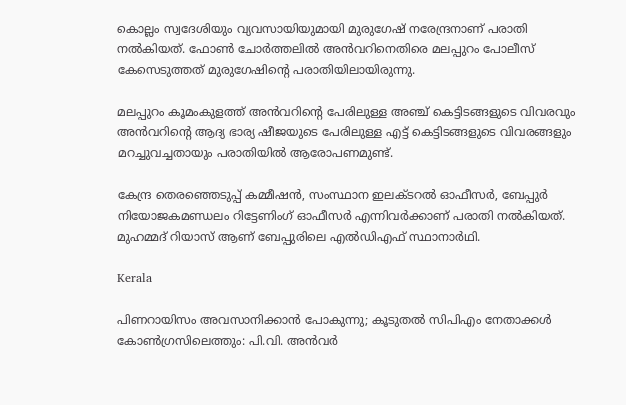കൊല്ലം സ്വദേശിയും വ്യവസായിയുമായി മുരുഗേഷ് നരേന്ദ്രനാണ് പരാതി നല്‍കിയത്. ഫോണ്‍ ചോർത്തലിൽ അൻവറിനെതിരെ മലപ്പുറം പോലീസ് കേസെടുത്തത് മുരുഗേഷിന്റെ പരാതിയിലായിരുന്നു.

മലപ്പുറം കൂമംകുളത്ത് അന്‍വറിന്‍റെ പേരിലുള്ള അഞ്ച് കെട്ടിടങ്ങളുടെ വിവരവും അന്‍വറിന്‍റെ ആദ്യ ഭാര്യ ഷീജയുടെ പേരിലുള്ള എട്ട് കെട്ടിടങ്ങളുടെ വിവരങ്ങളും മറച്ചുവച്ചതായും പരാതിയിൽ ആരോപണമുണ്ട്.

കേന്ദ്ര തെരഞ്ഞെടുപ്പ് കമ്മീഷൻ, സംസ്ഥാന ഇലക്ടറല്‍ ഓഫീസർ, ബേപ്പുര്‍ നിയോജകമണ്ഡലം റിട്ടേണിംഗ് ഓഫീസര്‍ എന്നിവര്‍ക്കാണ് പരാതി നല്‍കിയത്. മുഹമ്മദ് റിയാസ് ആണ് ബേപ്പുരിലെ എൽഡിഎഫ് സ്ഥാനാർഥി.

Kerala

പിണറായിസം അവസാനിക്കാൻ പോകുന്നു; കൂടുതൽ സിപിഎം നേതാക്കൾ കോൺഗ്രസിലെത്തും: പി.വി. അൻവർ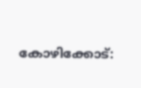കോഴിക്കോട്: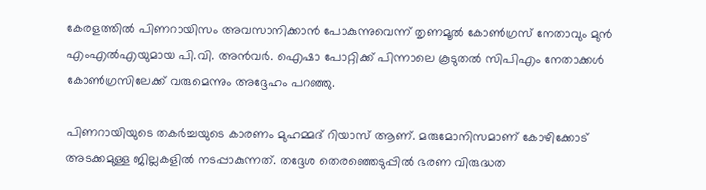കേരളത്തിൽ പിണറായിസം അവസാനിക്കാൻ പോകുന്നുവെന്ന് തൃണമൂൽ കോൺഗ്രസ് നേതാവും മുൻ എംഎൽഎയുമായ പി.വി. അൻവർ. ഐഷാ പോറ്റിക്ക് പിന്നാലെ കൂടുതൽ സിപിഎം നേതാക്കൾ കോൺഗ്രസിലേക്ക് വരുമെന്നും അദ്ദേഹം പറഞ്ഞു.

പിണറായിയുടെ തകർച്ചയുടെ കാരണം മുഹമ്മദ് റിയാസ് ആണ്. മരുമോനിസമാണ് കോഴിക്കോട് അടക്കമുള്ള ജില്ലകളിൽ നടപ്പാകുന്നത്. തദ്ദേശ തെരഞ്ഞെടുപ്പിൽ ഭരണ വിരുദ്ധത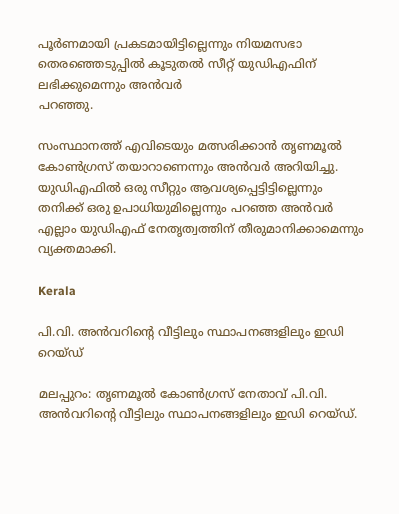പൂർണമായി പ്രകടമായിട്ടില്ലെന്നും നിയമസഭാ തെരഞ്ഞെടുപ്പിൽ കൂടുതൽ സീറ്റ് യുഡിഎഫിന് ലഭിക്കുമെന്നും അൻവർ
പറഞ്ഞു.

സംസ്ഥാനത്ത് എവിടെയും മത്സരിക്കാൻ തൃണമൂൽ കോൺഗ്രസ് തയാറാണെന്നും അൻവർ അറിയിച്ചു. യുഡിഎഫിൽ ഒരു സീറ്റും ആവശ്യപ്പെട്ടിട്ടില്ലെന്നും തനിക്ക് ഒരു ഉപാധിയുമില്ലെന്നും പറഞ്ഞ അൻവർ എല്ലാം യുഡിഎഫ് നേതൃത്വത്തിന് തീരുമാനിക്കാമെന്നും വ്യക്തമാക്കി.

Kerala

പി.വി. അൻവറിന്‍റെ വീട്ടിലും സ്ഥാപനങ്ങളിലും ഇഡി റെയ്ഡ്

മലപ്പുറം: തൃണമൂൽ‌ കോൺഗ്രസ് നേതാവ് പി.വി. അൻവറിന്‍റെ വീട്ടിലും സ്ഥാപനങ്ങളിലും ഇഡി റെയ്ഡ്.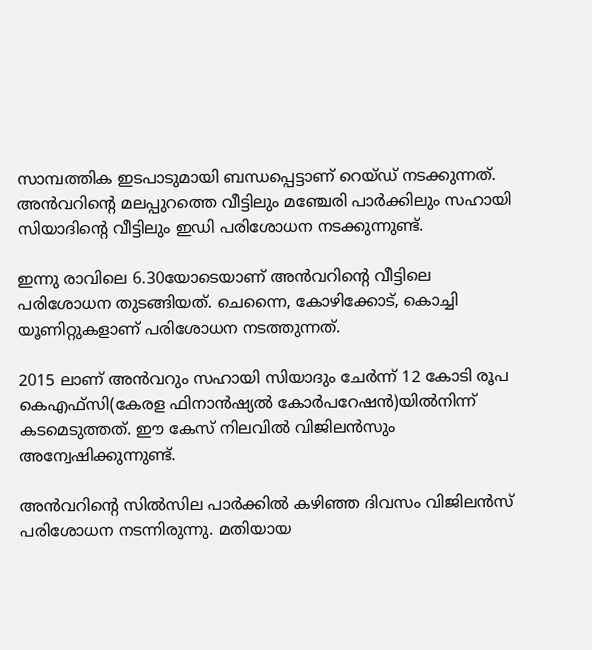സാമ്പത്തിക ഇടപാടുമായി ബന്ധപ്പെട്ടാണ് റെയ്ഡ് നടക്കുന്നത്. അൻവറിന്‍റെ മലപ്പുറത്തെ വീട്ടിലും മഞ്ചേരി പാർക്കിലും സഹായി സിയാദിന്‍റെ വീട്ടിലും ഇഡി പരിശോധന നടക്കുന്നുണ്ട്.

ഇന്നു രാവിലെ 6.30യോടെയാണ് അൻവറിന്‍റെ വീട്ടിലെ പരിശോധന തുടങ്ങിയത്. ചെന്നൈ, കോഴിക്കോട്, കൊച്ചി യൂണിറ്റുകളാണ് പരിശോധന നടത്തുന്നത്.

2015 ലാണ് അൻവറും സഹായി സിയാദും ചേര്‍ന്ന് 12 കോടി രൂപ
കെഎഫ്‌സി(കേരള ഫിനാന്‍ഷ്യല്‍ കോര്‍പറേഷന്‍)യില്‍നിന്ന് കടമെടുത്തത്. ഈ കേസ് നിലവിൽ വിജിലൻസും അന്വേഷിക്കുന്നുണ്ട്.

അൻവറിന്‍റെ സിൽസില പാ‍ർക്കിൽ കഴിഞ്ഞ ദിവസം വിജിലൻസ് പരിശോധന നടന്നിരുന്നു. മതിയായ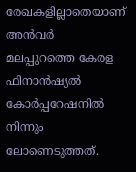രേഖകളില്ലാതെയാണ് അൻവർ മലപ്പുറത്തെ കേരള ഫിനാൻഷ്യൽ കോർപ്പറേഷനിൽ നിന്നും ലോണെടുത്തത്.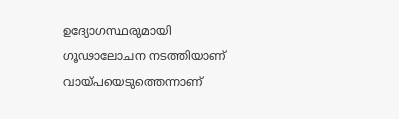ഉദ്യോഗസ്ഥരുമായി ഗൂഢാലോചന നടത്തിയാണ് വായ്പയെടുത്തെന്നാണ്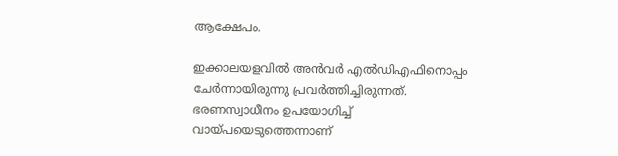ആക്ഷേപം.

ഇക്കാലയളവിൽ അൻവർ എൽഡിഎഫിനൊപ്പം ചേർന്നായിരുന്നു പ്രവർത്തിച്ചിരുന്നത്. ഭരണസ്വാധീനം ഉപയോഗിച്ച് വായ്പയെടുത്തെന്നാണ്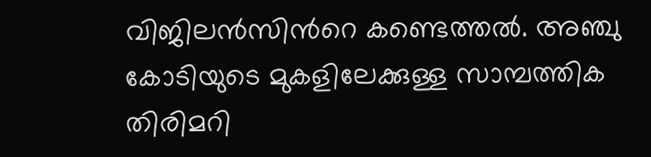വിജിലൻസിന്‍റെ കണ്ടെത്തൽ. അഞ്ചു കോടിയുടെ മുകളിലേക്കുള്ള സാമ്പത്തിക തിരിമറി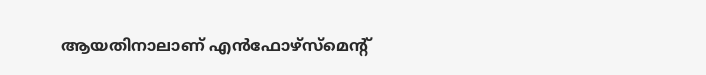ആയതിനാലാണ് എൻഫോഴ്സ്മെൻ്റ്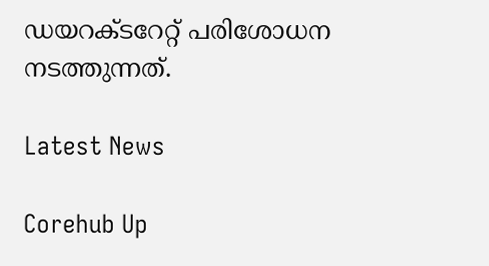ഡയറക്ടറേറ്റ് പരിശോധന നടത്തുന്നത്.

Latest News

Corehub Up